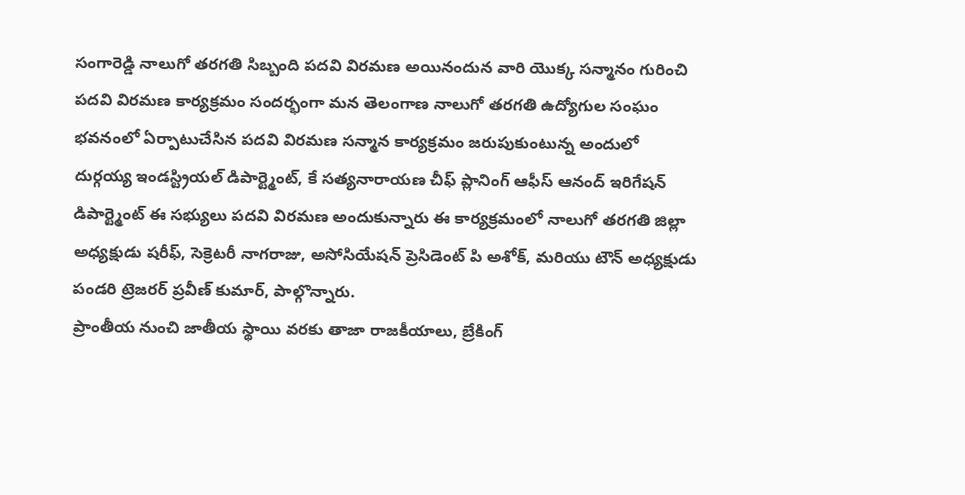సంగారెడ్డి నాలుగో తరగతి సిబ్బంది పదవి విరమణ అయినందున వారి యొక్క సన్మానం గురించి పదవి విరమణ కార్యక్రమం సందర్భంగా మన తెలంగాణ నాలుగో తరగతి ఉద్యోగుల సంఘం భవనంలో ఏర్పాటుచేసిన పదవి విరమణ సన్మాన కార్యక్రమం జరుపుకుంటున్న అందులో దుర్గయ్య ఇండస్ట్రియల్ డిపార్ట్మెంట్, కే సత్యనారాయణ చీఫ్ ప్లానింగ్ ఆఫీస్ ఆనంద్ ఇరిగేషన్ డిపార్ట్మెంట్ ఈ సభ్యులు పదవి విరమణ అందుకున్నారు ఈ కార్యక్రమంలో నాలుగో తరగతి జిల్లా అధ్యక్షుడు షరీఫ్, సెక్రెటరీ నాగరాజు, అసోసియేషన్ ప్రెసిడెంట్ పి అశోక్, మరియు టౌన్ అధ్యక్షుడు పండరి ట్రెజరర్ ప్రవీణ్ కుమార్, పాల్గొన్నారు.
ప్రాంతీయ నుంచి జాతీయ స్థాయి వరకు తాజా రాజకీయాలు, బ్రేకింగ్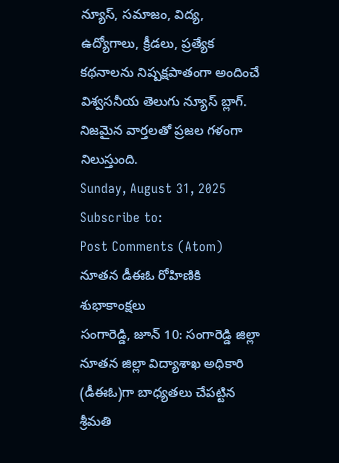న్యూస్, సమాజం, విద్య, ఉద్యోగాలు, క్రీడలు, ప్రత్యేక కథనాలను నిష్పక్షపాతంగా అందించే విశ్వసనీయ తెలుగు న్యూస్ బ్లాగ్. నిజమైన వార్తలతో ప్రజల గళంగా నిలుస్తుంది.
Sunday, August 31, 2025
Subscribe to:
Post Comments (Atom)
నూతన డీఈఓ రోహిణికి శుభాకాంక్షలు
సంగారెడ్డి, జూన్ 10: సంగారెడ్డి జిల్లా నూతన జిల్లా విద్యాశాఖ అధికారి (డీఈఓ)గా బాధ్యతలు చేపట్టిన శ్రీమతి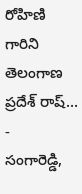రోహిణి గారిని తెలంగాణ ప్రదేశ్ రాష్...
-
సంగారెడ్డి,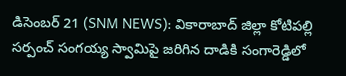డిసెంబర్ 21 (SNM NEWS): వికారాబాద్ జిల్లా కోటిపల్లి సర్పంచ్ సంగయ్య స్వామిపై జరిగిన దాడికి సంగారెడ్డిలో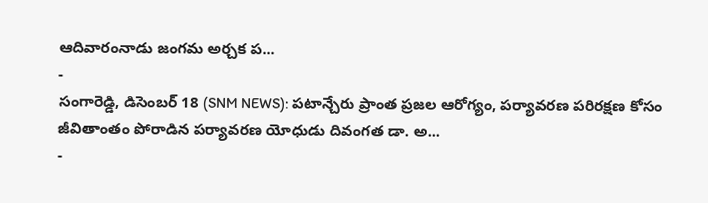ఆదివారంనాడు జంగమ అర్చక ప...
-
సంగారెడ్డి, డిసెంబర్ 18 (SNM NEWS): పటాన్చేరు ప్రాంత ప్రజల ఆరోగ్యం, పర్యావరణ పరిరక్షణ కోసం జీవితాంతం పోరాడిన పర్యావరణ యోధుడు దివంగత డా. అ...
-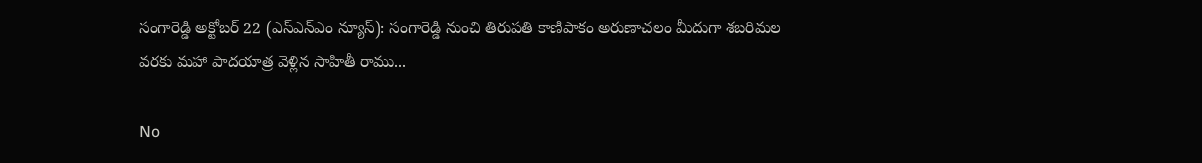సంగారెడ్డి అక్టోబర్ 22 (ఎస్ఎన్ఎం న్యూస్): సంగారెడ్డి నుంచి తిరుపతి కాణిపాకం అరుణాచలం మీదుగా శబరిమల వరకు మహా పాదయాత్ర వెళ్లిన సాహితీ రాము...

No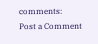comments:
Post a Comment